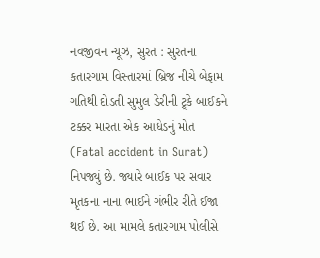નવજીવન ન્યૂઝ, સુરત : સુરતના કતારગામ વિસ્તારમાં બ્રિજ નીચે બેફામ ગતિથી દોડતી સુમુલ ડેરીની ટ્ર્કે બાઈકને ટક્કર મારતા એક આધેડનું મોત (Fatal accident in Surat) નિપજ્યું છે. જ્યારે બાઈક પર સવાર મૃતકના નાના ભાઈને ગંભીર રીતે ઈજા થઈ છે. આ મામલે કતારગામ પોલીસે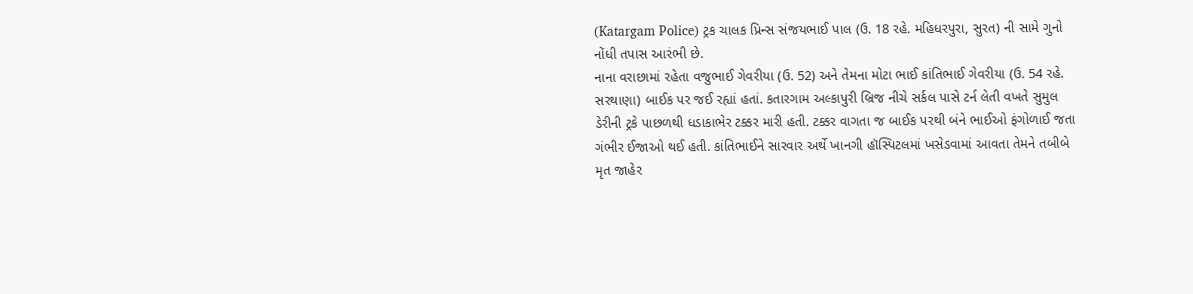(Katargam Police) ટ્રક ચાલક પ્રિન્સ સંજયભાઈ પાલ (ઉ. 18 રહે. મહિધરપુરા, સુરત) ની સામે ગુનો નોંધી તપાસ આરંભી છે.
નાના વરાછામાં રહેતા વજુભાઈ ગેવરીયા (ઉ. 52) અને તેમના મોટા ભાઈ કાંતિભાઈ ગેવરીયા (ઉ. 54 રહે. સરથાણા) બાઈક પર જઈ રહ્યાં હતાં. કતારગામ અલ્કાપુરી બ્રિજ નીચે સર્કલ પાસે ટર્ન લેતી વખતે સુમુલ ડેરીની ટ્રકે પાછળથી ધડાકાભેર ટક્કર મારી હતી. ટક્કર વાગતા જ બાઈક પરથી બંને ભાઈઓ ફંગોળાઈ જતા ગંભીર ઈજાઓ થઈ હતી. કાંતિભાઈને સારવાર અર્થે ખાનગી હૉસ્પિટલમાં ખસેડવામાં આવતા તેમને તબીબે મૃત જાહેર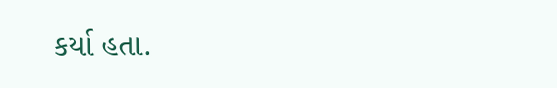કર્યા હતા.